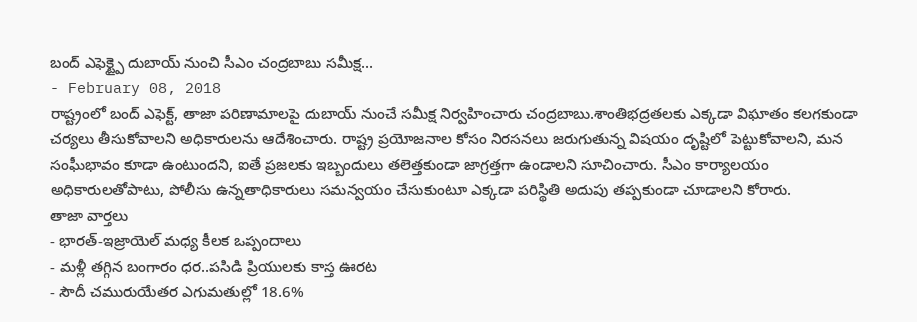బంద్ ఎఫెక్ట్పై దుబాయ్ నుంచి సీఎం చంద్రబాబు సమీక్ష...
- February 08, 2018
రాష్ట్రంలో బంద్ ఎఫెక్ట్, తాజా పరిణామాలపై దుబాయ్ నుంచే సమీక్ష నిర్వహించారు చంద్రబాబు.శాంతిభద్రతలకు ఎక్కడా విఘాతం కలగకుండా చర్యలు తీసుకోవాలని అధికారులను ఆదేశించారు. రాష్ట్ర ప్రయోజనాల కోసం నిరసనలు జరుగుతున్న విషయం దృష్టిలో పెట్టుకోవాలని, మన సంఘీభావం కూడా ఉంటుందని, ఐతే ప్రజలకు ఇబ్బందులు తలెత్తకుండా జాగ్రత్తగా ఉండాలని సూచించారు. సీఎం కార్యాలయం అధికారులతోపాటు, పోలీసు ఉన్నతాధికారులు సమన్వయం చేసుకుంటూ ఎక్కడా పరిస్థితి అదుపు తప్పకుండా చూడాలని కోరారు.
తాజా వార్తలు
- భారత్-ఇజ్రాయెల్ మధ్య కీలక ఒప్పందాలు
- మళ్లీ తగ్గిన బంగారం ధర..పసిడి ప్రియులకు కాస్త ఊరట
- సౌదీ చమురుయేతర ఎగుమతుల్లో 18.6%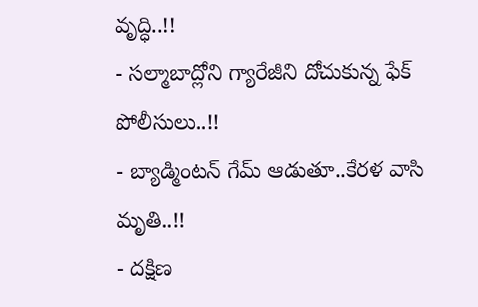వృద్ధి..!!
- సల్మాబాద్లోని గ్యారేజీని దోచుకున్న ఫేక్ పోలీసులు..!!
- బ్యాడ్మింటన్ గేమ్ ఆడుతూ..కేరళ వాసి మృతి..!!
- దక్షిణ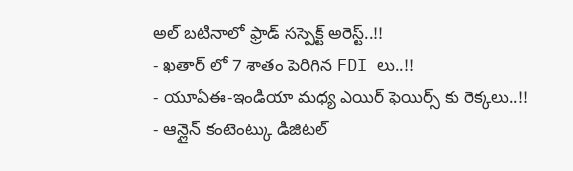అల్ బటినాలో ఫ్రాడ్ సస్పెక్ట్ అరెస్ట్..!!
- ఖతార్ లో 7 శాతం పెరిగిన FDI లు..!!
- యూఏఈ-ఇండియా మధ్య ఎయిర్ ఫెయిర్స్ కు రెక్కలు..!!
- ఆన్లైన్ కంటెంట్కు డిజిటల్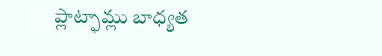ప్లాట్ఫామ్లు బాధ్యత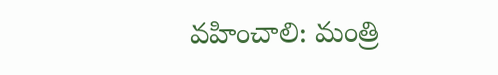వహించాలి: మంత్రి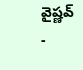వైష్ణవ్
-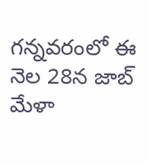గన్నవరంలో ఈ నెల 28న జాబ్ మేళా